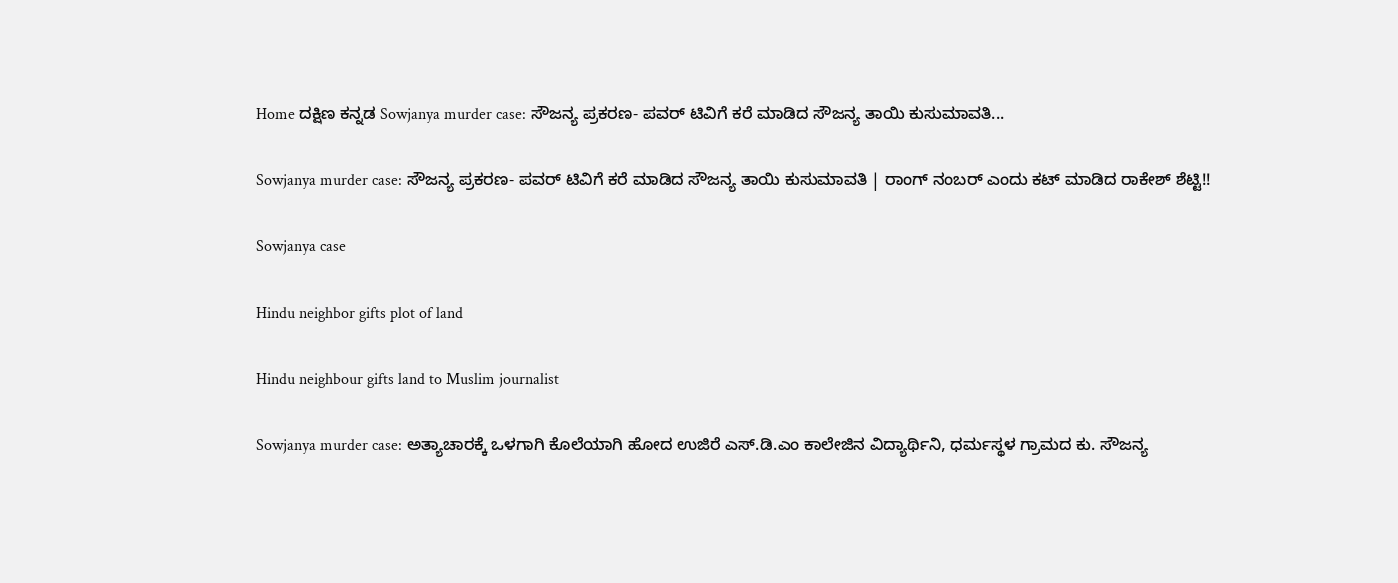Home ದಕ್ಷಿಣ ಕನ್ನಡ Sowjanya murder case: ಸೌಜನ್ಯ ಪ್ರಕರಣ- ಪವರ್ ಟಿವಿಗೆ ಕರೆ ಮಾಡಿದ ಸೌಜನ್ಯ ತಾಯಿ ಕುಸುಮಾವತಿ...

Sowjanya murder case: ಸೌಜನ್ಯ ಪ್ರಕರಣ- ಪವರ್ ಟಿವಿಗೆ ಕರೆ ಮಾಡಿದ ಸೌಜನ್ಯ ತಾಯಿ ಕುಸುಮಾವತಿ | ರಾಂಗ್ ನಂಬರ್ ಎಂದು ಕಟ್ ಮಾಡಿದ ರಾಕೇಶ್ ಶೆಟ್ಟಿ!!

Sowjanya case

Hindu neighbor gifts plot of land

Hindu neighbour gifts land to Muslim journalist

Sowjanya murder case: ಅತ್ಯಾಚಾರಕ್ಕೆ ಒಳಗಾಗಿ ಕೊಲೆಯಾಗಿ‌ ಹೋದ ಉಜಿರೆ ಎಸ್.ಡಿ.ಎಂ ಕಾಲೇಜಿನ ವಿದ್ಯಾರ್ಥಿನಿ, ಧರ್ಮಸ್ಥಳ ಗ್ರಾಮದ ಕು. ಸೌಜನ್ಯ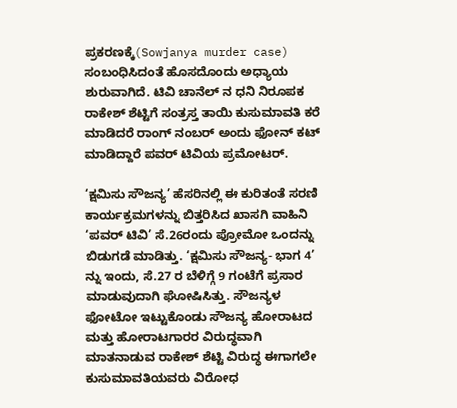ಪ್ರಕರಣಕ್ಕೆ(Sowjanya murder case) ಸಂಬಂಧಿಸಿದಂತೆ ಹೊಸದೊಂದು ಅಧ್ಯಾಯ ಶುರುವಾಗಿದೆ. ಟಿವಿ ಚಾನೆಲ್ ನ ಧನಿ ನಿರೂಪಕ ರಾಕೇಶ್ ಶೆಟ್ಟಿಗೆ ಸಂತ್ರಸ್ತ ತಾಯಿ ಕುಸುಮಾವತಿ ಕರೆ ಮಾಡಿದರೆ ರಾಂಗ್ ನಂಬರ್ ಅಂದು ಫೋನ್ ಕಟ್ ಮಾಡಿದ್ದಾರೆ ಪವರ್ ಟಿವಿಯ ಪ್ರಮೋಟರ್.

‘ಕ್ಷಮಿಸು ಸೌಜನ್ಯ’ ಹೆಸರಿನಲ್ಲಿ ಈ ಕುರಿತಂತೆ ಸರಣಿ ಕಾರ್ಯಕ್ರಮಗಳನ್ನು ಬಿತ್ತರಿಸಿದ ಖಾಸಗಿ ವಾಹಿನಿ ‘ಪವರ್ ಟಿವಿ’ ಸೆ.26ರಂದು ಪ್ರೋಮೋ ಒಂದನ್ನು ಬಿಡುಗಡೆ ಮಾಡಿತ್ತು. ‘ಕ್ಷಮಿಸು ಸೌಜನ್ಯ- ಭಾಗ 4’ ನ್ನು ಇಂದು, ಸೆ.27 ರ ಬೆಳಿಗ್ಗೆ 9 ಗಂಟೆಗೆ ಪ್ರಸಾರ ಮಾಡುವುದಾಗಿ ಘೋಷಿಸಿತ್ತು. ಸೌಜನ್ಯಳ ಫೋಟೋ ಇಟ್ಟುಕೊಂಡು ಸೌಜನ್ಯ ಹೋರಾಟದ ಮತ್ತು ಹೋರಾಟಗಾರರ ವಿರುದ್ಧವಾಗಿ ಮಾತನಾಡುವ ರಾಕೇಶ್ ಶೆಟ್ಟಿ ವಿರುದ್ಧ ಈಗಾಗಲೇ ಕುಸುಮಾವತಿಯವರು ವಿರೋಧ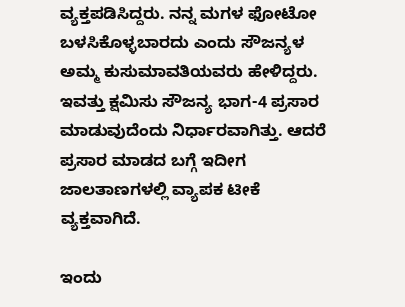ವ್ಯಕ್ತಪಡಿಸಿದ್ದರು. ನನ್ನ ಮಗಳ ಫೋಟೋ ಬಳಸಿಕೊಳ್ಳಬಾರದು ಎಂದು ಸೌಜನ್ಯಳ ಅಮ್ಮ ಕುಸುಮಾವತಿಯವರು ಹೇಳಿದ್ದರು. ಇವತ್ತು ಕ್ಷಮಿಸು ಸೌಜನ್ಯ ಭಾಗ-4 ಪ್ರಸಾರ ಮಾಡುವುದೆಂದು ನಿರ್ಧಾರವಾಗಿತ್ತು. ಆದರೆ ಪ್ರಸಾರ ಮಾಡದ ಬಗ್ಗೆ ಇದೀಗ ಜಾಲತಾಣಗಳಲ್ಲಿ ವ್ಯಾಪಕ ಟೀಕೆ ವ್ಯಕ್ತವಾಗಿದೆ.

ಇಂದು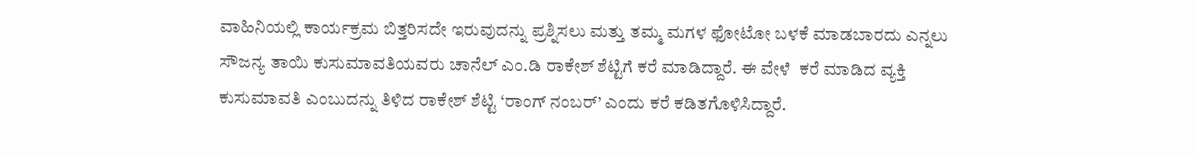ವಾಹಿನಿಯಲ್ಲಿ ಕಾರ್ಯಕ್ರಮ ಬಿತ್ತರಿಸದೇ ಇರುವುದನ್ನು ಪ್ರಶ್ನಿಸಲು ಮತ್ತು ತಮ್ಮ ಮಗಳ ಫೋಟೋ ಬಳಕೆ ಮಾಡಬಾರದು ಎನ್ನಲು ಸೌಜನ್ಯ ತಾಯಿ ಕುಸುಮಾವತಿಯವರು ಚಾನೆಲ್ ಎಂ.ಡಿ‌ ರಾಕೇಶ್ ಶೆಟ್ಟಿಗೆ ಕರೆ ಮಾಡಿದ್ದಾರೆ. ಈ ವೇಳೆ  ಕರೆ ಮಾಡಿದ ವ್ಯಕ್ತಿ ಕುಸುಮಾವತಿ ಎಂಬುದನ್ನು ತಿಳಿದ ರಾಕೇಶ್ ಶೆಟ್ಟಿ‌ ‘ರಾಂಗ್ ನಂಬರ್’ ಎಂದು ಕರೆ ಕಡಿತಗೊಳಿಸಿದ್ದಾರೆ.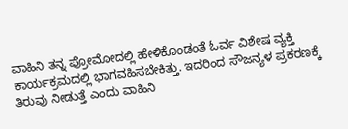ವಾಹಿನಿ ತನ್ನ ಪ್ರೋಮೋದಲ್ಲಿ ಹೇಳಿಕೊಂಡಂತೆ ಓರ್ವ ವಿಶೇಷ ವ್ಯಕ್ತಿ ಕಾರ್ಯಕ್ರಮದಲ್ಲಿ ಭಾಗವಹಿಸಬೇಕಿತ್ತು. ಇದರಿಂದ ಸೌಜನ್ಯಳ ಪ್ರಕರಣಕ್ಕೆ ತಿರುವು ನೀಡುತ್ತೆ ಎಂದು ವಾಹಿನಿ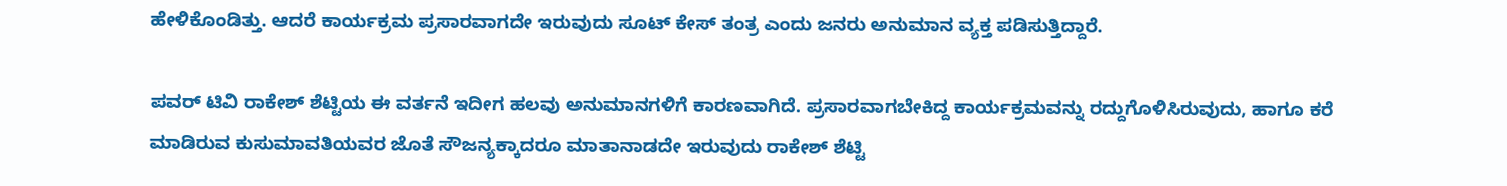ಹೇಳಿಕೊಂಡಿತ್ತು. ಆದರೆ ಕಾರ್ಯಕ್ರಮ ಪ್ರಸಾರವಾಗದೇ ಇರುವುದು ಸೂಟ್ ಕೇಸ್ ತಂತ್ರ ಎಂದು ಜನರು ಅನುಮಾನ ವ್ಯಕ್ತ ಪಡಿಸುತ್ತಿದ್ದಾರೆ.

ಪವರ್ ಟಿವಿ ರಾಕೇಶ್ ಶೆಟ್ಟಿಯ ಈ ವರ್ತನೆ ಇದೀಗ ಹಲವು ಅನುಮಾನಗಳಿಗೆ ಕಾರಣವಾಗಿದೆ. ಪ್ರಸಾರವಾಗಬೇಕಿದ್ದ ಕಾರ್ಯಕ್ರಮವನ್ನು ರದ್ದುಗೊಳಿಸಿರುವುದು, ಹಾಗೂ ಕರೆ ಮಾಡಿರುವ ಕುಸುಮಾವತಿಯವರ ಜೊತೆ ಸೌಜನ್ಯಕ್ಕಾದರೂ ಮಾತಾನಾಡದೇ ಇರುವುದು ರಾಕೇಶ್ ಶೆಟ್ಟಿ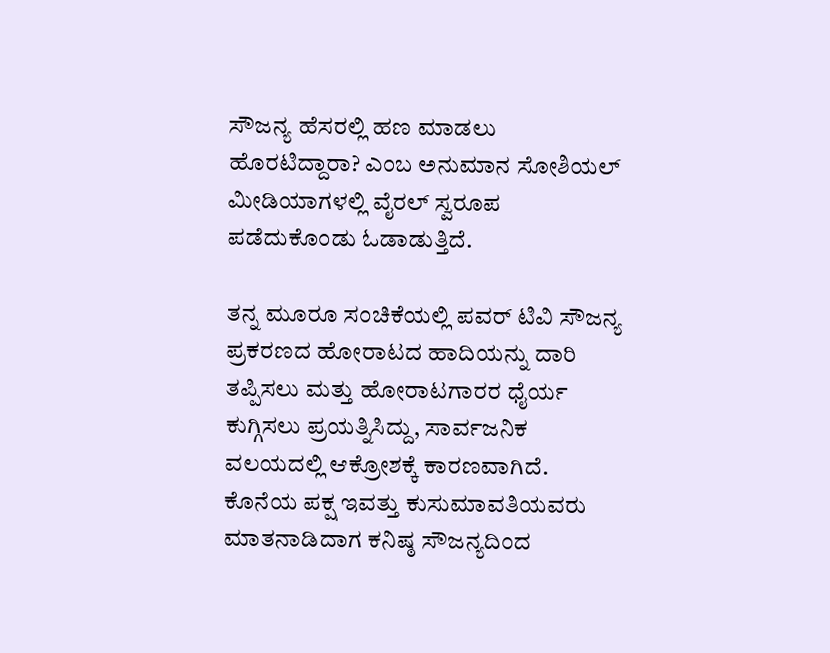ಸೌಜನ್ಯ ಹೆಸರಲ್ಲಿ ಹಣ ಮಾಡಲು ಹೊರಟಿದ್ದಾರಾ? ಎಂಬ ಅನುಮಾನ ಸೋಶಿಯಲ್ ಮೀಡಿಯಾಗಳಲ್ಲಿ ವೈರಲ್‌ ಸ್ವರೂಪ ಪಡೆದುಕೊಂಡು ಓಡಾಡುತ್ತಿದೆ.

ತನ್ನ ಮೂರೂ ಸಂಚಿಕೆಯಲ್ಲಿ ಪವರ್ ಟಿವಿ ಸೌಜನ್ಯ ಪ್ರಕರಣದ ಹೋರಾಟದ ಹಾದಿಯನ್ನು ದಾರಿ ತಪ್ಪಿಸಲು ಮತ್ತು ಹೋರಾಟಗಾರರ ಧೈರ್ಯ ಕುಗ್ಗಿಸಲು ಪ್ರಯತ್ನಿಸಿದ್ದು, ಸಾರ್ವಜನಿಕ ವಲಯದಲ್ಲಿ ಆಕ್ರೋಶಕ್ಕೆ ಕಾರಣವಾಗಿದೆ. ಕೊನೆಯ ಪಕ್ಷ ಇವತ್ತು ಕುಸುಮಾವತಿಯವರು ಮಾತನಾಡಿದಾಗ ಕನಿಷ್ಠ ಸೌಜನ್ಯದಿಂದ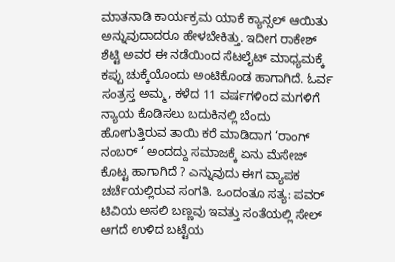ಮಾತನಾಡಿ ಕಾರ್ಯಕ್ರಮ ಯಾಕೆ ಕ್ಯಾನ್ಸಲ್ ಆಯಿತು ಅನ್ನುವುದಾದರೂ ಹೇಳಬೇಕಿತ್ತು. ಇದೀಗ ರಾಕೇಶ್ ಶೆಟ್ಟಿ ಅವರ ಈ ನಡೆಯಿಂದ ಸೆಟಲೈಟ್ ಮಾಧ್ಯಮಕ್ಕೆ ಕಪ್ಪು ಚುಕ್ಕೆಯೊಂದು ಅಂಟಿಕೊಂಡ ಹಾಗಾಗಿದೆ. ಓರ್ವ ಸಂತ್ರಸ್ತ ಅಮ್ಮ, ಕಳೆದ 11 ವರ್ಷಗಳಿಂದ ಮಗಳಿಗೆ ನ್ಯಾಯ ಕೊಡಿಸಲು ಬದುಕಿನಲ್ಲಿ ಬೆಂದು ಹೋಗುತ್ತಿರುವ ತಾಯಿ ಕರೆ ಮಾಡಿದಾಗ ‘ರಾಂಗ್ ನಂಬರ್ ‘ ಅಂದದ್ದು ಸಮಾಜಕ್ಕೆ ಏನು ಮೆಸೇಜ್ ಕೊಟ್ಟ ಹಾಗಾಗಿದೆ ? ಎನ್ನುವುದು ಈಗ ವ್ಯಾಪಕ ಚರ್ಚೆಯಲ್ಲಿರುವ ಸಂಗತಿ. ಒಂದಂತೂ ಸತ್ಯ: ಪವರ್ ಟಿವಿಯ ಅಸಲಿ ಬಣ್ಣವು ಇವತ್ತು ಸಂತೆಯಲ್ಲಿ ಸೇಲ್ ಆಗದೆ ಉಳಿದ ಬಟ್ಟೆಯ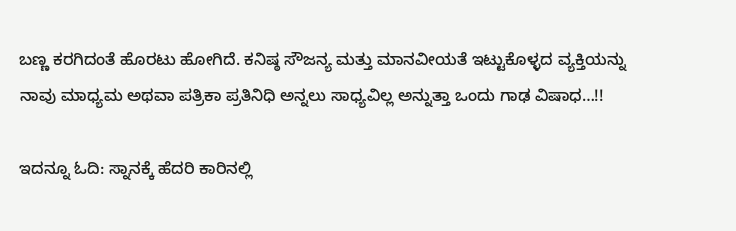ಬಣ್ಣ ಕರಗಿದಂತೆ ಹೊರಟು ಹೋಗಿದೆ. ಕನಿಷ್ಠ ಸೌಜನ್ಯ ಮತ್ತು ಮಾನವೀಯತೆ ಇಟ್ಟುಕೊಳ್ಳದ ವ್ಯಕ್ತಿಯನ್ನು ನಾವು ಮಾಧ್ಯಮ ಅಥವಾ ಪತ್ರಿಕಾ ಪ್ರತಿನಿಧಿ ಅನ್ನಲು ಸಾಧ್ಯವಿಲ್ಲ ಅನ್ನುತ್ತಾ ಒಂದು ಗಾಢ ವಿಷಾಧ…!!

ಇದನ್ನೂ ಓದಿ: ಸ್ನಾನಕ್ಕೆ ಹೆದರಿ ಕಾರಿನಲ್ಲಿ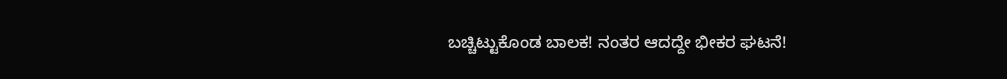ಬಚ್ಚಿಟ್ಟುಕೊಂಡ ಬಾಲಕ! ನಂತರ ಆದದ್ದೇ ಭೀಕರ ಘಟನೆ!